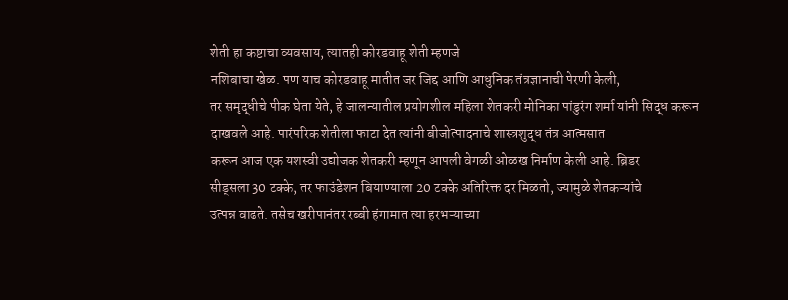शेती हा कष्टाचा व्यवसाय, त्यातही कोरडवाहू शेती म्हणजे
नशिबाचा खेळ. पण याच कोरडवाहू मातीत जर जिद्द आणि आधुनिक तंत्रज्ञानाची पेरणी केली,
तर समृद्धीचे पीक घेता येते, हे जालन्यातील प्रयोगशील महिला शेतकरी मोनिका पांडुरंग शर्मा यांनी सिद्ध करून
दाखवले आहे. पारंपरिक शेतीला फाटा देत त्यांनी बीजोत्पादनाचे शास्त्रशुद्ध तंत्र आत्मसात
करून आज एक यशस्वी उद्योजक शेतकरी म्हणून आपली वेगळी ओळख निर्माण केली आहे. ब्रिडर
सीड्सला 30 टक्के, तर फाउंडेशन बियाण्याला 20 टक्के अतिरिक्त दर मिळतो, ज्यामुळे शेतकऱ्यांचे
उत्पन्न वाढते. तसेच खरीपानंतर रब्बी हंगामात त्या हरभऱ्याच्या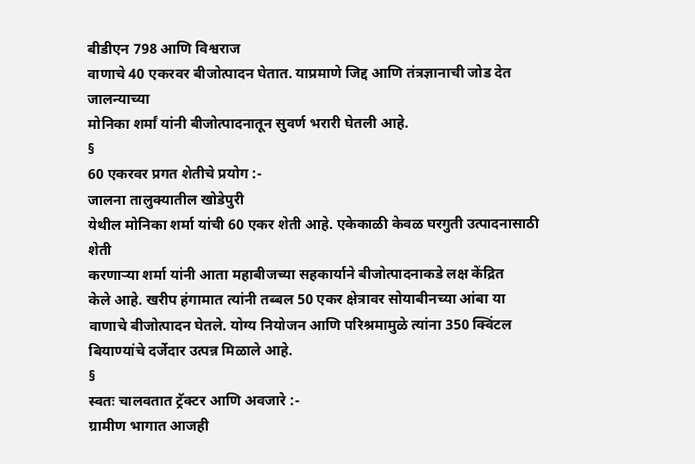बीडीएन 798 आणि विश्वराज
वाणाचे 40 एकरवर बीजोत्पादन घेतात. याप्रमाणे जिद्द आणि तंत्रज्ञानाची जोड देत जालन्याच्या
मोनिका शर्मां यांनी बीजोत्पादनातून सुवर्ण भरारी घेतली आहे.
§
60 एकरवर प्रगत शेतीचे प्रयोग :-
जालना तालुक्यातील खोडेपुरी
येथील मोनिका शर्मा यांची 60 एकर शेती आहे. एकेकाळी केवळ घरगुती उत्पादनासाठी शेती
करणाऱ्या शर्मा यांनी आता महाबीजच्या सहकार्याने बीजोत्पादनाकडे लक्ष केंद्रित
केले आहे. खरीप हंगामात त्यांनी तब्बल 50 एकर क्षेत्रावर सोयाबीनच्या आंबा या
वाणाचे बीजोत्पादन घेतले. योग्य नियोजन आणि परिश्रमामुळे त्यांना 350 क्विंटल
बियाण्यांचे दर्जेदार उत्पन्न मिळाले आहे.
§
स्वतः चालवतात ट्रॅक्टर आणि अवजारे :-
ग्रामीण भागात आजही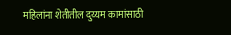महिलांना शेतीतील दुय्यम कामांसाठी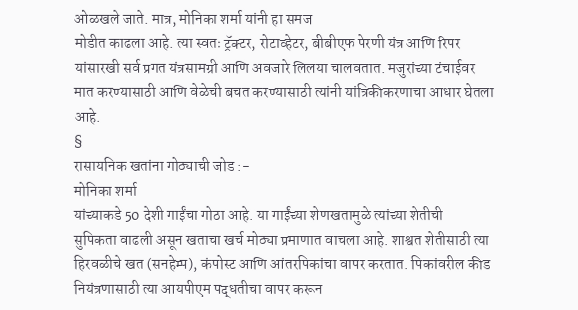ओळखले जाते. मात्र, मोनिका शर्मा यांनी हा समज
मोडीत काढला आहे. त्या स्वतः ट्रॅक्टर, रोटाव्हेटर, बीबीएफ पेरणी यंत्र आणि रिपर
यांसारखी सर्व प्रगत यंत्रसामग्री आणि अवजारे लिलया चालवतात. मजुरांच्या टंचाईवर
मात करण्यासाठी आणि वेळेची बचत करण्यासाठी त्यांनी यांत्रिकीकरणाचा आधार घेतला
आहे.
§
रासायनिक खतांना गोठ्याची जोड :-
मोनिका शर्मा
यांच्याकडे 50 देशी गाईंचा गोठा आहे. या गाईंच्या शेणखतामुळे त्यांच्या शेतीची
सुपिकता वाढली असून खताचा खर्च मोठ्या प्रमाणात वाचला आहे. शाश्वत शेतीसाठी त्या
हिरवळीचे खत (सनहेम्प), कंपोस्ट आणि आंतरपिकांचा वापर करतात. पिकांवरील कीड
नियंत्रणासाठी त्या आयपीएम पद्धतीचा वापर करून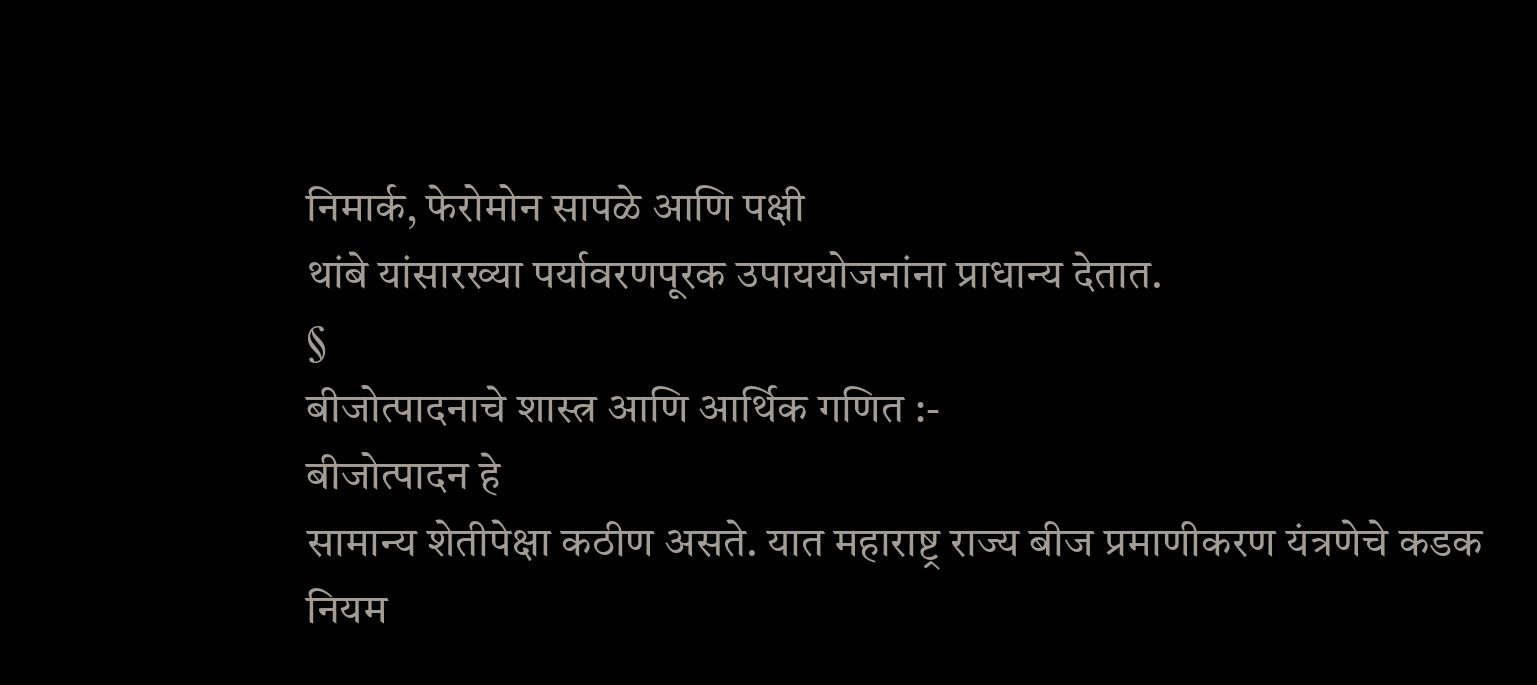निमार्क, फेरोमोन सापळे आणि पक्षी
थांबे यांसारख्या पर्यावरणपूरक उपाययोजनांना प्राधान्य देतात.
§
बीजोत्पादनाचे शास्त्र आणि आर्थिक गणित :-
बीजोत्पादन हे
सामान्य शेतीपेक्षा कठीण असते. यात महाराष्ट्र राज्य बीज प्रमाणीकरण यंत्रणेचे कडक
नियम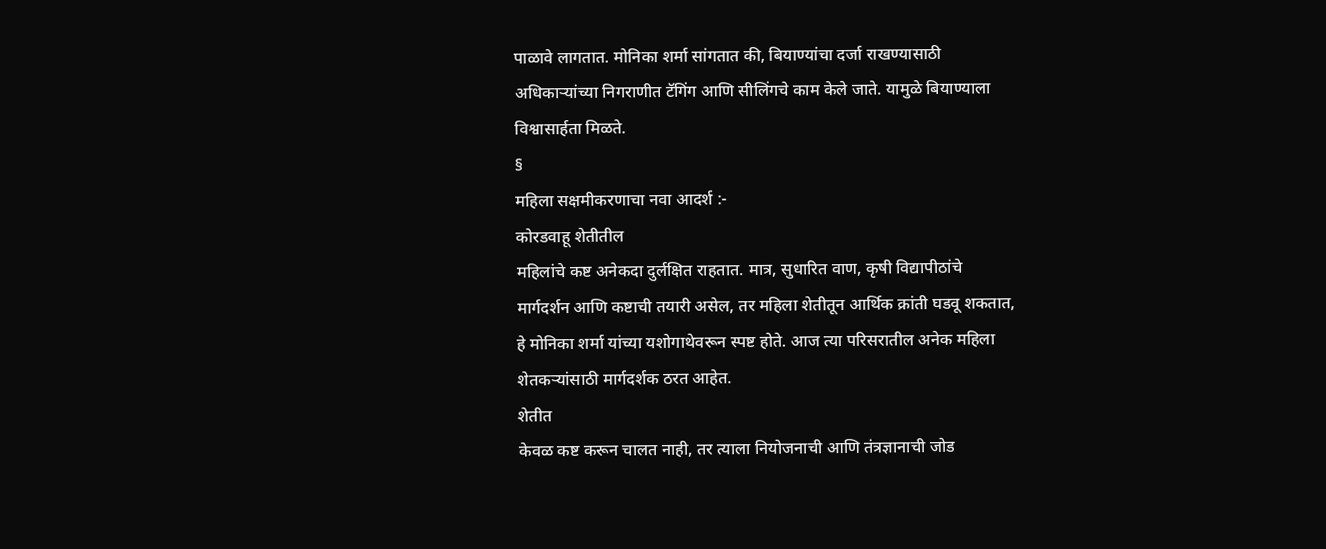पाळावे लागतात. मोनिका शर्मा सांगतात की, बियाण्यांचा दर्जा राखण्यासाठी
अधिकाऱ्यांच्या निगराणीत टॅगिंग आणि सीलिंगचे काम केले जाते. यामुळे बियाण्याला
विश्वासार्हता मिळते.
§
महिला सक्षमीकरणाचा नवा आदर्श :-
कोरडवाहू शेतीतील
महिलांचे कष्ट अनेकदा दुर्लक्षित राहतात. मात्र, सुधारित वाण, कृषी विद्यापीठांचे
मार्गदर्शन आणि कष्टाची तयारी असेल, तर महिला शेतीतून आर्थिक क्रांती घडवू शकतात,
हे मोनिका शर्मा यांच्या यशोगाथेवरून स्पष्ट होते. आज त्या परिसरातील अनेक महिला
शेतकऱ्यांसाठी मार्गदर्शक ठरत आहेत.
शेतीत
केवळ कष्ट करून चालत नाही, तर त्याला नियोजनाची आणि तंत्रज्ञानाची जोड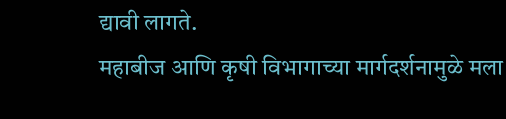द्यावी लागते.
महाबीज आणि कृषी विभागाच्या मार्गदर्शनामुळे मला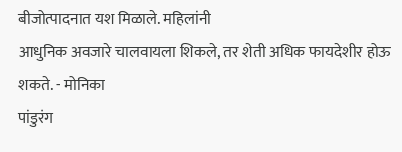बीजोत्पादनात यश मिळाले. महिलांनी
आधुनिक अवजारे चालवायला शिकले, तर शेती अधिक फायदेशीर होऊ शकते. - मोनिका
पांडुरंग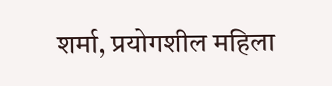शर्मा, प्रयोगशील महिला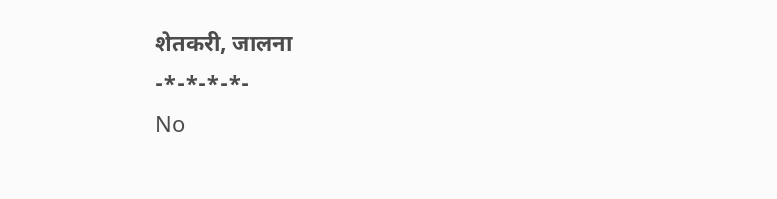शेतकरी, जालना
-*-*-*-*-
No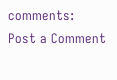comments:
Post a Comment